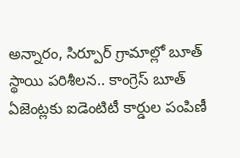అన్నారం, సిర్పూర్ గ్రామాల్లో బూత్ స్థాయి పరిశీలన.. కాంగ్రెస్ బూత్ ఏజెంట్లకు ఐడెంటిటీ కార్డుల పంపిణీ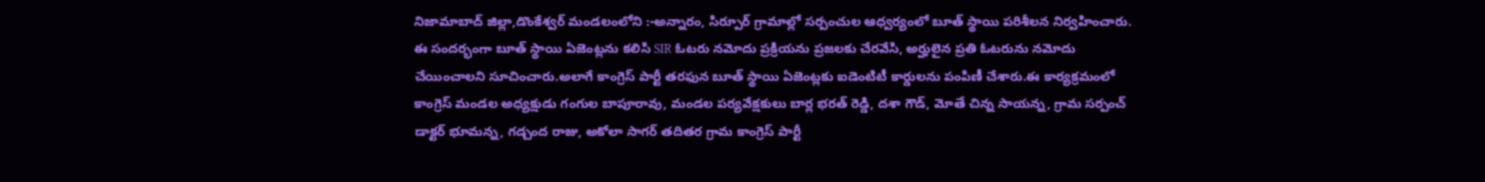నిజామాబాద్ జిల్లా,డొంకేశ్వర్ మండలంలోని :-అన్నారం, సిర్పూర్ గ్రామాల్లో సర్పంచుల ఆధ్వర్యంలో బూత్ స్థాయి పరిశీలన నిర్వహించారు. ఈ సందర్భంగా బూత్ స్థాయి ఏజెంట్లను కలిసి SIR ఓటరు నమోదు ప్రక్రియను ప్రజలకు చేరవేసి, అర్హులైన ప్రతి ఓటరును నమోదు చేయించాలని సూచించారు.అలాగే కాంగ్రెస్ పార్టీ తరఫున బూత్ స్థాయి ఏజెంట్లకు ఐడెంటిటీ కార్డులను పంపిణీ చేశారు.ఈ కార్యక్రమంలో కాంగ్రెస్ మండల అధ్యక్షుడు గంగుల బాపూరావు, మండల పర్యవేక్షకులు బార్ల భరత్ రెడ్డి, దశా గౌడ్, మోతే చిన్న సాయన్న, గ్రామ సర్పంచ్ డాక్టర్ భూమన్న, గడ్చంద రాజు, అకోలా సాగర్ తదితర గ్రామ కాంగ్రెస్ పార్టీ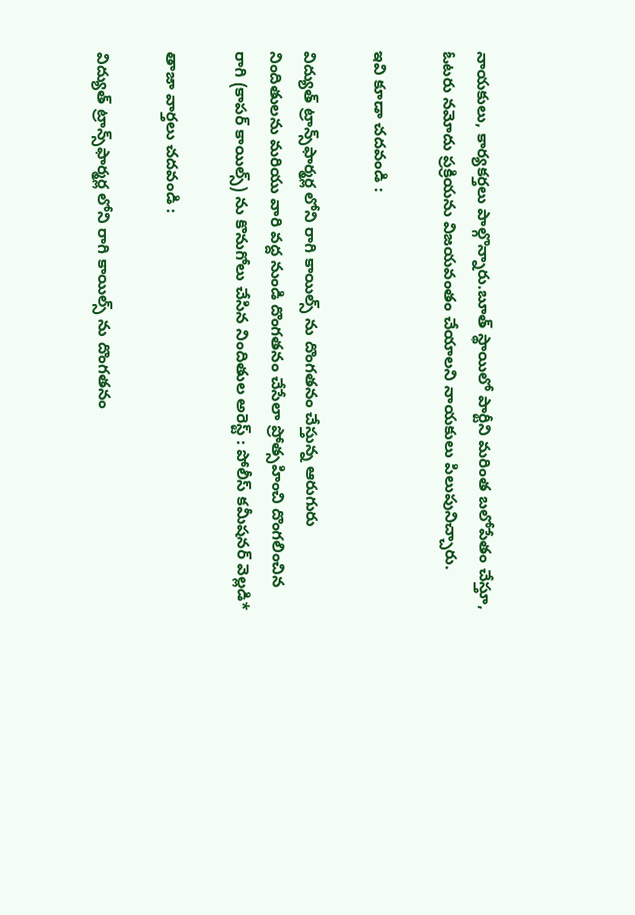నాయకులు, కార్యకర్తలు పాల్గొన్నారు.బూత్ స్థాయిలో పార్టీని మరింత బలోపేతం చేస్తూ, ఓటరు నమోదు ప్రక్రియను విజయవంతం చేయాలని నాయకులు పిలుపునిచ్చారు.

ఇవి కూడా చదవండి :

విద్యుత్ ట్రాన్స్‌ఫార్మర్ల లోని రాగి కాయిల్స్ ను దొంగతనం చేస్తున్న ఆరుగురు నిందితులను మరియు వారి వద్ద నుండి దొంగతనం చేసేలా ప్రోత్సహించి దొంగలించిన రాగి (కాపర్ కాయిల్స్) ను కొనుగోలు చేసిన నిందితుల అరెస్ట్ : పోలీస్ కమీషనర్ వెల్లడి*

తాజా వార్తలు చదవండి :

విద్యుత్ ట్రాన్స్‌ఫార్మర్ల లోని రాగి కాయిల్స్ ను దొంగతనం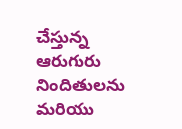చేస్తున్న ఆరుగురు నిందితులను మరియు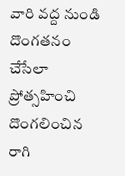వారి వద్ద నుండి దొంగతనం చేసేలా ప్రోత్సహించి దొంగలించిన రాగి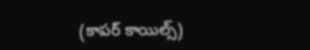(కాపర్ కాయిల్స్)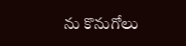ను కొనుగోలు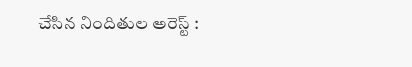చేసిన నిందితుల అరెస్ట్ :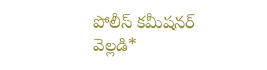పోలీస్ కమీషనర్ వెల్లడి*